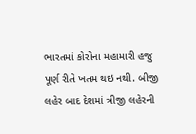ભારતમાં કોરોના મહામારી હજુ પૂર્ણ રીતે ખતમ થઇ નથી. બીજી લહેર બાદ દેશમાં ત્રીજી લહેરની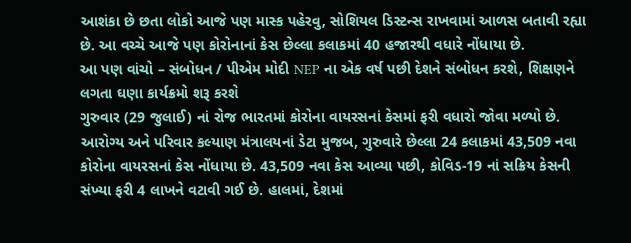આશંકા છે છતા લોકો આજે પણ માસ્ક પહેરવુ, સોશિયલ ડિસ્ટન્સ રાખવામાં આળસ બતાવી રહ્યા છે. આ વચ્ચે આજે પણ કોરોનાનાં કેસ છેલ્લા કલાકમાં 40 હજારથી વધારે નોંધાયા છે.
આ પણ વાંચો – સંબોધન / પીએમ મોદી NEP ના એક વર્ષ પછી દેશને સંબોધન કરશે, શિક્ષણને લગતા ઘણા કાર્યક્રમો શરૂ કરશે
ગુરુવાર (29 જુલાઈ) નાં રોજ ભારતમાં કોરોના વાયરસનાં કેસમાં ફરી વધારો જોવા મળ્યો છે. આરોગ્ય અને પરિવાર કલ્યાણ મંત્રાલયનાં ડેટા મુજબ, ગુરુવારે છેલ્લા 24 કલાકમાં 43,509 નવા કોરોના વાયરસનાં કેસ નોંધાયા છે. 43,509 નવા કેસ આવ્યા પછી, કોવિડ-19 નાં સક્રિય કેસની સંખ્યા ફરી 4 લાખને વટાવી ગઈ છે. હાલમાં, દેશમાં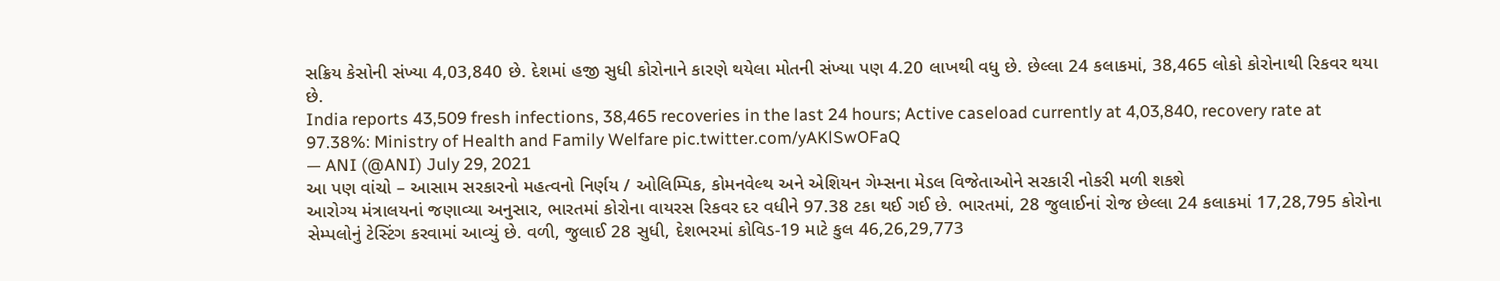સક્રિય કેસોની સંખ્યા 4,03,840 છે. દેશમાં હજી સુધી કોરોનાને કારણે થયેલા મોતની સંખ્યા પણ 4.20 લાખથી વધુ છે. છેલ્લા 24 કલાકમાં, 38,465 લોકો કોરોનાથી રિકવર થયા છે.
India reports 43,509 fresh infections, 38,465 recoveries in the last 24 hours; Active caseload currently at 4,03,840, recovery rate at 97.38%: Ministry of Health and Family Welfare pic.twitter.com/yAKlSwOFaQ
— ANI (@ANI) July 29, 2021
આ પણ વાંચો – આસામ સરકારનો મહત્વનો નિર્ણય / ઓલિમ્પિક, કોમનવેલ્થ અને એશિયન ગેમ્સના મેડલ વિજેતાઓને સરકારી નોકરી મળી શકશે
આરોગ્ય મંત્રાલયનાં જણાવ્યા અનુસાર, ભારતમાં કોરોના વાયરસ રિકવર દર વધીને 97.38 ટકા થઈ ગઈ છે. ભારતમાં, 28 જુલાઈનાં રોજ છેલ્લા 24 કલાકમાં 17,28,795 કોરોના સેમ્પલોનું ટેસ્ટિંગ કરવામાં આવ્યું છે. વળી, જુલાઈ 28 સુધી, દેશભરમાં કોવિડ-19 માટે કુલ 46,26,29,773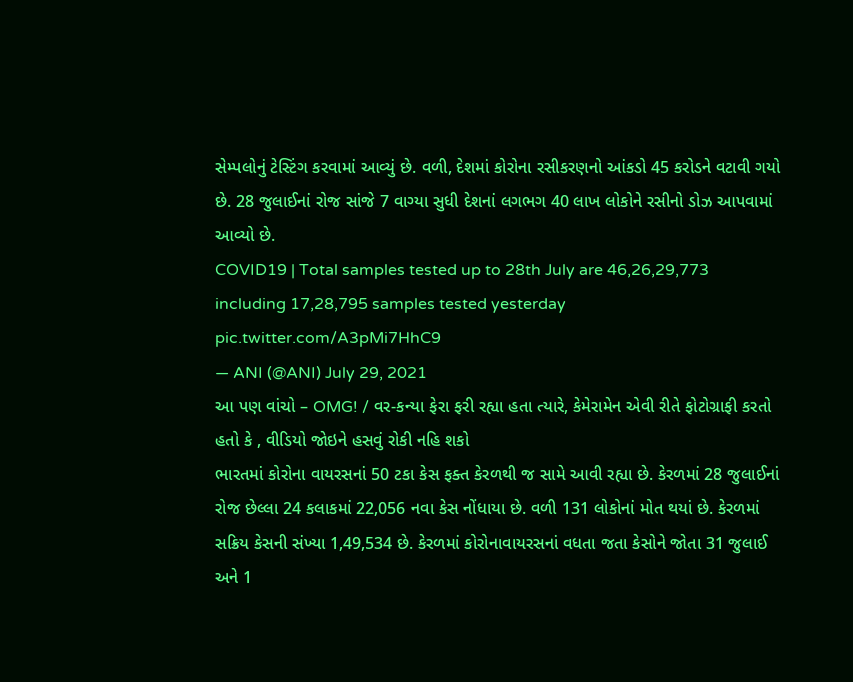સેમ્પલોનું ટેસ્ટિંગ કરવામાં આવ્યું છે. વળી, દેશમાં કોરોના રસીકરણનો આંકડો 45 કરોડને વટાવી ગયો છે. 28 જુલાઈનાં રોજ સાંજે 7 વાગ્યા સુધી દેશનાં લગભગ 40 લાખ લોકોને રસીનો ડોઝ આપવામાં આવ્યો છે.
COVID19 | Total samples tested up to 28th July are 46,26,29,773 including 17,28,795 samples tested yesterday pic.twitter.com/A3pMi7HhC9
— ANI (@ANI) July 29, 2021
આ પણ વાંચો – OMG! / વર-કન્યા ફેરા ફરી રહ્યા હતા ત્યારે, કેમેરામેન એવી રીતે ફોટોગ્રાફી કરતો હતો કે , વીડિયો જોઇને હસવું રોકી નહિ શકો
ભારતમાં કોરોના વાયરસનાં 50 ટકા કેસ ફક્ત કેરળથી જ સામે આવી રહ્યા છે. કેરળમાં 28 જુલાઈનાં રોજ છેલ્લા 24 કલાકમાં 22,056 નવા કેસ નોંધાયા છે. વળી 131 લોકોનાં મોત થયાં છે. કેરળમાં સક્રિય કેસની સંખ્યા 1,49,534 છે. કેરળમાં કોરોનાવાયરસનાં વધતા જતા કેસોને જોતા 31 જુલાઈ અને 1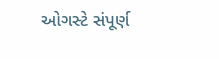ઓગસ્ટે સંપૂર્ણ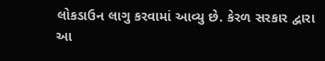લોકડાઉન લાગુ કરવામાં આવ્યુ છે. કેરળ સરકાર દ્વારા આ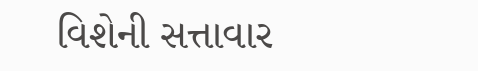વિશેની સત્તાવાર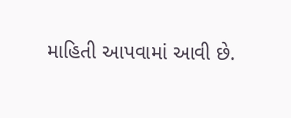માહિતી આપવામાં આવી છે.